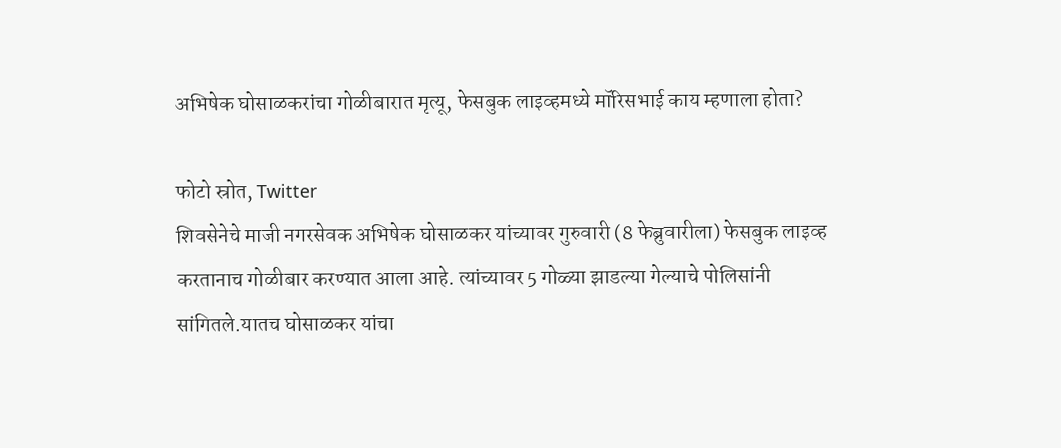अभिषेक घोसाळकरांचा गोळीबारात मृत्यू, फेसबुक लाइव्हमध्ये मॉरिसभाई काय म्हणाला होता?

फोटो स्रोत, Twitter
शिवसेनेचे माजी नगरसेवक अभिषेक घोसाळकर यांच्यावर गुरुवारी (8 फेब्रुवारीला) फेसबुक लाइव्ह करतानाच गोळीबार करण्यात आला आहे. त्यांच्यावर 5 गोळ्या झाडल्या गेल्याचे पोलिसांनी सांगितले.यातच घोसाळकर यांचा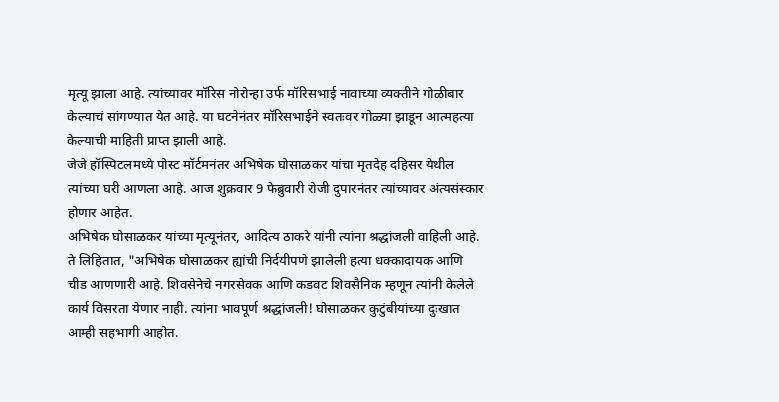मृत्यू झाला आहे. त्यांच्यावर मॉरिस नोरोन्हा उर्फ मॉरिसभाई नावाच्या व्यक्तीने गोळीबार केल्याचं सांगण्यात येत आहे. या घटनेनंतर मॉरिसभाईने स्वतःवर गोळ्या झाडून आत्महत्या केल्याची माहिती प्राप्त झाली आहे.
जेजे हॉस्पिटलमध्ये पोस्ट मॉर्टमनंतर अभिषेक घोसाळकर यांचा मृतदेह दहिसर येथील त्यांच्या घरी आणला आहे. आज शुक्रवार 9 फेब्रुवारी रोजी दुपारनंतर त्यांच्यावर अंत्यसंस्कार होणार आहेत.
अभिषेक घोसाळकर यांच्या मृत्यूनंतर, आदित्य ठाकरे यांनी त्यांना श्रद्धांजली वाहिली आहे.
ते लिहितात, "अभिषेक घोसाळकर ह्यांची निर्दयीपणे झालेली हत्या धक्कादायक आणि चीड आणणारी आहे. शिवसेनेचे नगरसेवक आणि कडवट शिवसैनिक म्हणून त्यांनी केलेले कार्य विसरता येणार नाही. त्यांना भावपूर्ण श्रद्धांजली! घोसाळकर कुटुंबीयांच्या दुःखात आम्ही सहभागी आहोत.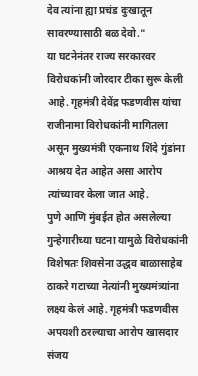देव त्यांना ह्या प्रचंड दुःखातून सावरण्यासाठी बळ देवो."
या घटनेनंतर राज्य सरकारवर विरोधकांनी जोरदार टीका सुरू केली आहे. गृहमंत्री देवेंद्र फडणवीस यांचा राजीनामा विरोधकांनी मागितला असून मुख्यमंत्री एकनाथ शिंदे गुंडांना आश्रय देत आहेत असा आरोप त्यांच्यावर केला जात आहे.
पुणे आणि मुंबईत होत असलेल्या गुन्हेगारीच्या घटना यामुळे विरोधकांनी विशेषतः शिवसेना उद्धव बाळासाहेब ठाकरे गटाच्या नेत्यांनी मुख्यमंत्र्यांना लक्ष्य केलं आहे. गृहमंत्री फडणवीस अपयशी ठरल्याचा आरोप खासदार संजय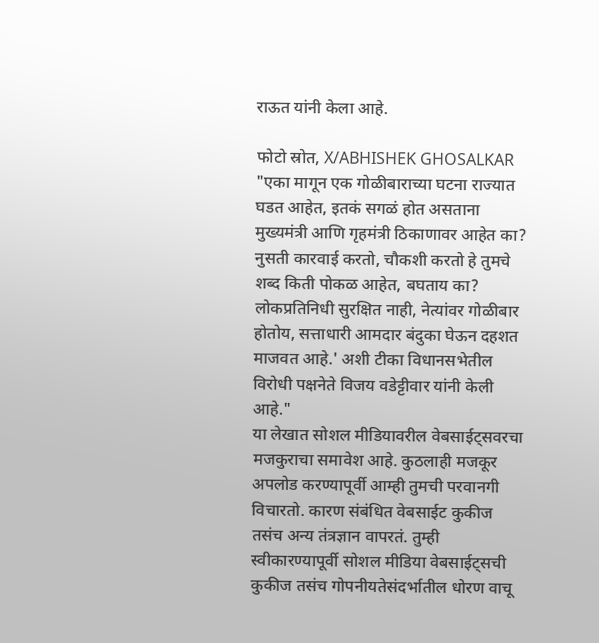राऊत यांनी केला आहे.

फोटो स्रोत, X/ABHISHEK GHOSALKAR
"एका मागून एक गोळीबाराच्या घटना राज्यात घडत आहेत, इतकं सगळं होत असताना मुख्यमंत्री आणि गृहमंत्री ठिकाणावर आहेत का? नुसती कारवाई करतो, चौकशी करतो हे तुमचे शब्द किती पोकळ आहेत, बघताय का? लोकप्रतिनिधी सुरक्षित नाही, नेत्यांवर गोळीबार होतोय, सत्ताधारी आमदार बंदुका घेऊन दहशत माजवत आहे.' अशी टीका विधानसभेतील विरोधी पक्षनेते विजय वडेट्टीवार यांनी केली आहे."
या लेखात सोशल मीडियावरील वेबसाईट्सवरचा मजकुराचा समावेश आहे. कुठलाही मजकूर अपलोड करण्यापूर्वी आम्ही तुमची परवानगी विचारतो. कारण संबंधित वेबसाईट कुकीज तसंच अन्य तंत्रज्ञान वापरतं. तुम्ही स्वीकारण्यापूर्वी सोशल मीडिया वेबसाईट्सची कुकीज तसंच गोपनीयतेसंदर्भातील धोरण वाचू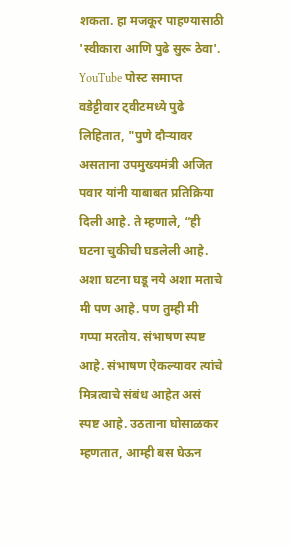शकता. हा मजकूर पाहण्यासाठी 'स्वीकारा आणि पुढे सुरू ठेवा'.
YouTube पोस्ट समाप्त
वडेट्टीवार ट्वीटमध्ये पुढे लिहितात, "पुणे दौऱ्यावर असताना उपमुख्यमंत्री अजित पवार यांनी याबाबत प्रतिक्रिया दिली आहे. ते म्हणाले, “ही घटना चुकीची घडलेली आहे. अशा घटना घडू नये अशा मताचे मी पण आहे. पण तुम्ही मी गप्पा मरतोय. संभाषण स्पष्ट आहे. संभाषण ऐकल्यावर त्यांचे मित्रत्वाचे संबंध आहेत असं स्पष्ट आहे. उठताना घोसाळकर म्हणतात, आम्ही बस घेऊन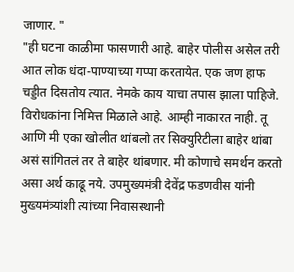जाणार. "
"ही घटना काळीमा फासणारी आहे. बाहेर पोलीस असेल तरी आत लोक धंदा-पाण्याच्या गप्पा करतायेत. एक जण हाफ चड्डीत दिसतोय त्यात. नेमके काय याचा तपास झाला पाहिजे. विरोधकांना निमित्त मिळाले आहे. आम्ही नाकारत नाही. तू आणि मी एका खोलीत थांबलो तर सिक्युरिटीला बाहेर थांबा असं सांगितलं तर ते बाहेर थांबणार. मी कोणाचे समर्थन करतो असा अर्थ काढू नये. उपमुख्यमंत्री देवेंद्र फडणवीस यांनी मुख्यमंत्र्यांशी त्यांच्या निवासस्थानी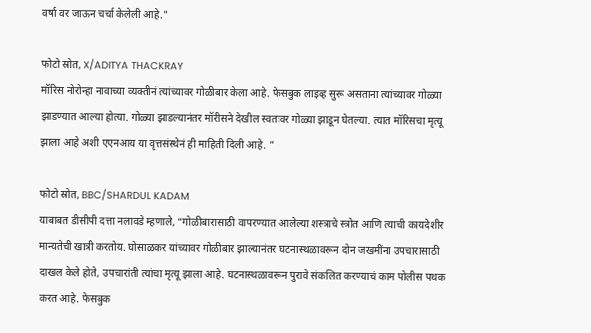वर्षा वर जाऊन चर्चा केलेली आहे."

फोटो स्रोत, X/ADITYA THACKRAY
मॉरिस नोरोन्हा नावाच्या व्यक्तीनं त्यांच्यावर गोळीबार केला आहे. फेसबुक लाइव्ह सुरू असताना त्यांच्यावर गोळ्या झाडण्यात आल्या होत्या. गोळ्या झाडल्यानंतर मॉरीसने देखील स्वतःवर गोळ्या झाडून घेतल्या. त्यात मॉरिसचा मृत्यू झाला आहे अशी एएनआय या वृत्तसंस्थेनं ही माहिती दिली आहे. ”

फोटो स्रोत, BBC/SHARDUL KADAM
याबाबत डीसीपी दत्ता नलावडे म्हणाले, “गोळीबारासाठी वापरण्यात आलेल्या शस्त्राचे स्त्रोत आणि त्याची कायदेशीर मान्यतेची खात्री करतोय. घोसाळकर यांच्यावर गोळीबार झाल्यानंतर घटनास्थळावरून दोन जखमींना उपचारासाठी दाखल केले होते, उपचारांती त्यांचा मृत्यू झाला आहे. घटनास्थळावरून पुरावे संकलित करण्याचं काम पोलीस पथक करत आहे. फेसबुक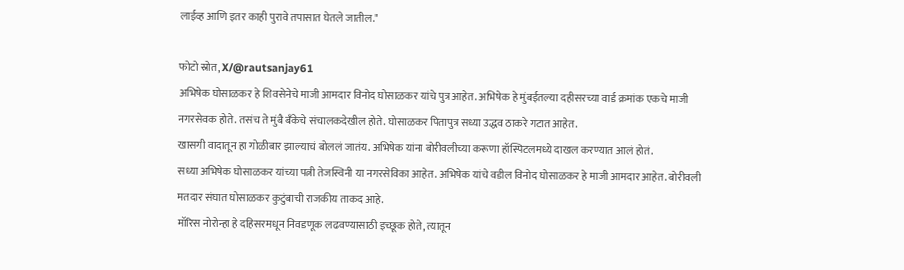लाईव्ह आणि इतर काही पुरावे तपासात घेतले जातील."

फोटो स्रोत, X/@rautsanjay61
अभिषेक घोसाळकर हे शिवसेनेचे माजी आमदार विनोद घोसाळकर यांचे पुत्र आहेत. अभिषेक हे मुंबईतल्या दहीसरच्या वार्ड क्रमांक एकचे माजी नगरसेवक होते. तसंच ते मुंबै बँकेचे संचालकदेखील होते. घोसाळकर पितापुत्र सध्या उद्धव ठाकरे गटात आहेत.
खासगी वादातून हा गोळीबार झाल्याचं बोललं जातंय. अभिषेक यांना बोरीवलीच्या करूणा हॉस्पिटलमध्ये दाखल करण्यात आलं होतं.
सध्या अभिषेक घोसाळकर यांच्या पत्नी तेजस्विनी या नगरसेविका आहेत. अभिषेक यांचे वडील विनोद घोसाळकर हे माजी आमदार आहेत. बोरीवली मतदार संघात घोसाळकर कुटुंबाची राजकीय ताकद आहे.
मॉरिस नोरोन्हा हे दहिसरमधून निवडणूक लढवण्यासाठी इच्छूक होते, त्यातून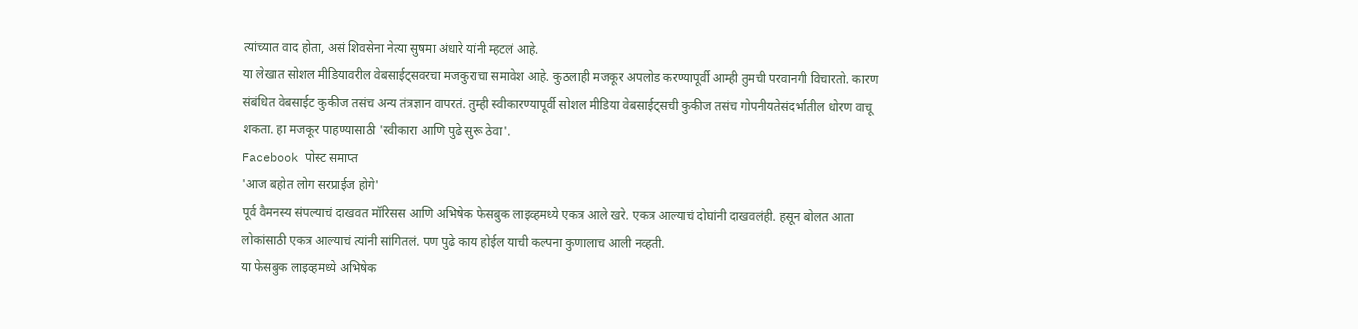त्यांच्यात वाद होता, असं शिवसेना नेत्या सुषमा अंधारे यांनी म्हटलं आहे.
या लेखात सोशल मीडियावरील वेबसाईट्सवरचा मजकुराचा समावेश आहे. कुठलाही मजकूर अपलोड करण्यापूर्वी आम्ही तुमची परवानगी विचारतो. कारण संबंधित वेबसाईट कुकीज तसंच अन्य तंत्रज्ञान वापरतं. तुम्ही स्वीकारण्यापूर्वी सोशल मीडिया वेबसाईट्सची कुकीज तसंच गोपनीयतेसंदर्भातील धोरण वाचू शकता. हा मजकूर पाहण्यासाठी 'स्वीकारा आणि पुढे सुरू ठेवा'.
Facebook पोस्ट समाप्त
'आज बहोत लोग सरप्राईज होगे'
पूर्व वैमनस्य संपल्याचं दाखवत मॉरिसस आणि अभिषेक फेसबुक लाइव्हमध्ये एकत्र आले खरे. एकत्र आल्याचं दोघांनी दाखवलंही. हसून बोलत आता लोकांसाठी एकत्र आल्याचं त्यांनी सांगितलं. पण पुढे काय होईल याची कल्पना कुणालाच आली नव्हती.
या फेसबुक लाइव्हमध्ये अभिषेक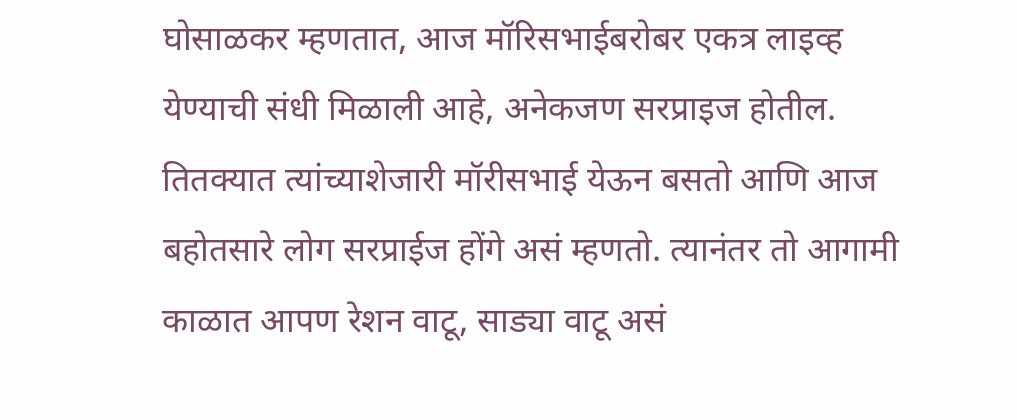घोसाळकर म्हणतात, आज मॉरिसभाईबरोबर एकत्र लाइव्ह येण्याची संधी मिळाली आहे, अनेकजण सरप्राइज होतील. तितक्यात त्यांच्याशेजारी मॉरीसभाई येऊन बसतो आणि आज बहोतसारे लोग सरप्राईज होंगे असं म्हणतो. त्यानंतर तो आगामी काळात आपण रेशन वाटू, साड्या वाटू असं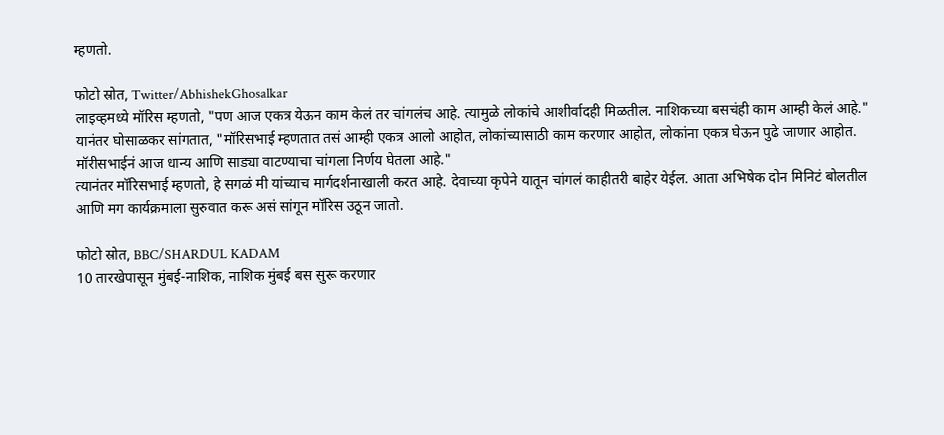म्हणतो.

फोटो स्रोत, Twitter/AbhishekGhosalkar
लाइव्हमध्ये मॉरिस म्हणतो, "पण आज एकत्र येऊन काम केलं तर चांगलंच आहे. त्यामुळे लोकांचे आशीर्वादही मिळतील. नाशिकच्या बसचंही काम आम्ही केलं आहे."
यानंतर घोसाळकर सांगतात, "मॉरिसभाई म्हणतात तसं आम्ही एकत्र आलो आहोत, लोकांच्यासाठी काम करणार आहोत, लोकांना एकत्र घेऊन पुढे जाणार आहोत. मॉरीसभाईनं आज धान्य आणि साड्या वाटण्याचा चांगला निर्णय घेतला आहे."
त्यानंतर मॉरिसभाई म्हणतो, हे सगळं मी यांच्याच मार्गदर्शनाखाली करत आहे. देवाच्या कृपेने यातून चांगलं काहीतरी बाहेर येईल. आता अभिषेक दोन मिनिटं बोलतील आणि मग कार्यक्रमाला सुरुवात करू असं सांगून मॉरिस उठून जातो.

फोटो स्रोत, BBC/SHARDUL KADAM
10 तारखेपासून मुंबई-नाशिक, नाशिक मुंबई बस सुरू करणार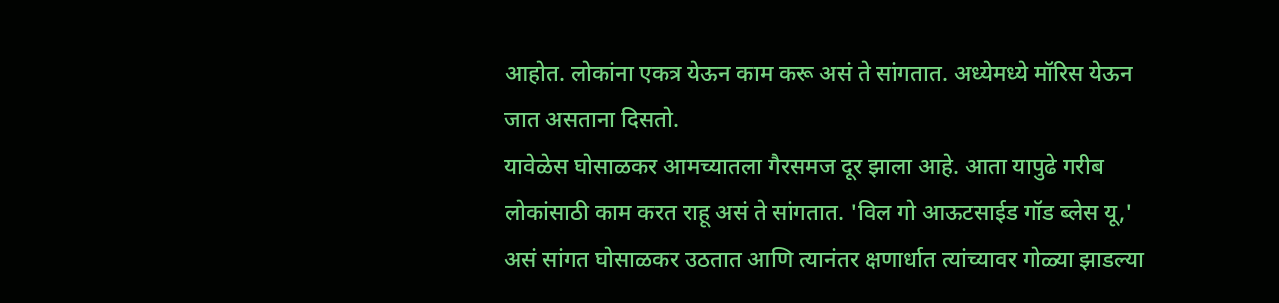आहोत. लोकांना एकत्र येऊन काम करू असं ते सांगतात. अध्येमध्ये मॉरिस येऊन जात असताना दिसतो.
यावेळेस घोसाळकर आमच्यातला गैरसमज दूर झाला आहे. आता यापुढे गरीब लोकांसाठी काम करत राहू असं ते सांगतात. 'विल गो आऊटसाईड गॉड ब्लेस यू,' असं सांगत घोसाळकर उठतात आणि त्यानंतर क्षणार्धात त्यांच्यावर गोळ्या झाडल्या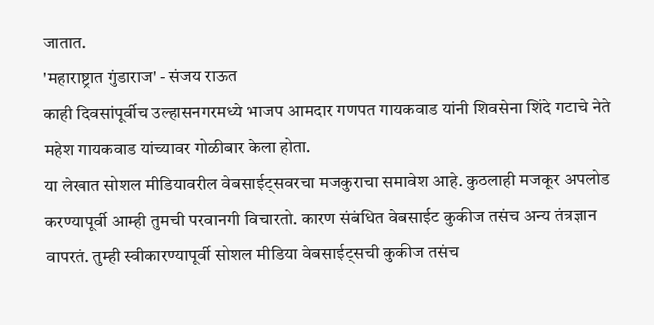जातात.
'महाराष्ट्रात गुंडाराज' - संजय राऊत
काही दिवसांपूर्वीच उल्हासनगरमध्ये भाजप आमदार गणपत गायकवाड यांनी शिवसेना शिंदे गटाचे नेते महेश गायकवाड यांच्यावर गोळीबार केला होता.
या लेखात सोशल मीडियावरील वेबसाईट्सवरचा मजकुराचा समावेश आहे. कुठलाही मजकूर अपलोड करण्यापूर्वी आम्ही तुमची परवानगी विचारतो. कारण संबंधित वेबसाईट कुकीज तसंच अन्य तंत्रज्ञान वापरतं. तुम्ही स्वीकारण्यापूर्वी सोशल मीडिया वेबसाईट्सची कुकीज तसंच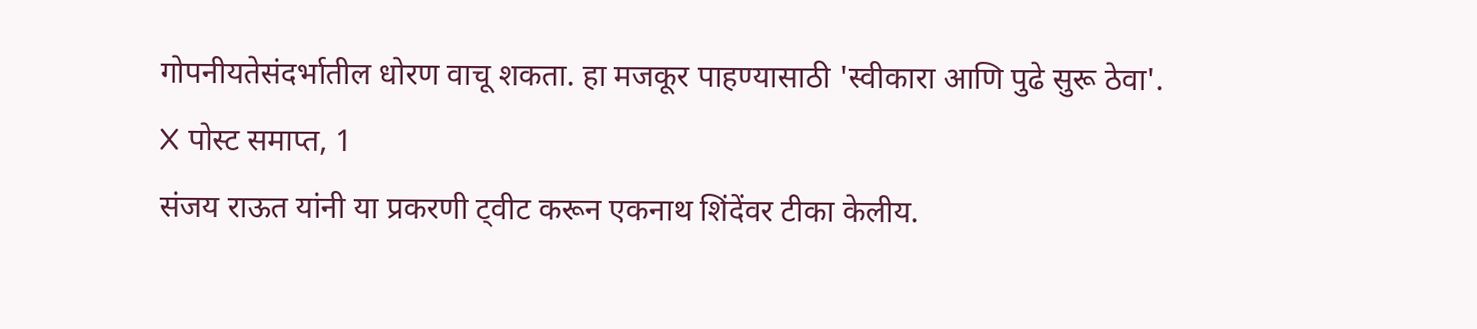गोपनीयतेसंदर्भातील धोरण वाचू शकता. हा मजकूर पाहण्यासाठी 'स्वीकारा आणि पुढे सुरू ठेवा'.
X पोस्ट समाप्त, 1
संजय राऊत यांनी या प्रकरणी ट्वीट करून एकनाथ शिंदेंवर टीका केलीय.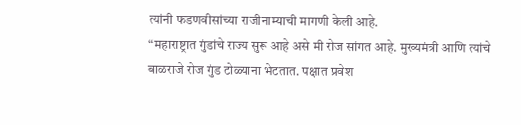त्यांनी फडणवीसांच्या राजीनाम्याची मागणी केली आहे.
“महाराष्ट्रात गुंडांचे राज्य सुरू आहे असे मी रोज सांगत आहे. मुख्यमंत्री आणि त्यांचे बाळराजे रोज गुंड टोळ्याना भेटतात. पक्षात प्रवेश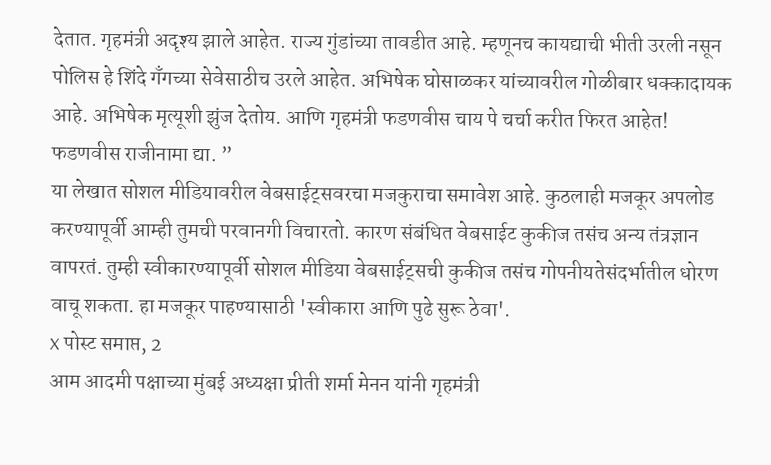देतात. गृहमंत्री अदृश्य झाले आहेत. राज्य गुंडांच्या तावडीत आहे. म्हणूनच कायद्याची भीती उरली नसून पोलिस हे शिंदे गँगच्या सेवेसाठीच उरले आहेत. अभिषेक घोसाळकर यांच्यावरील गोळीबार धक्कादायक आहे. अभिषेक मृत्यूशी झुंज देतोय. आणि गृहमंत्री फडणवीस चाय पे चर्चा करीत फिरत आहेत! फडणवीस राजीनामा द्या. ”
या लेखात सोशल मीडियावरील वेबसाईट्सवरचा मजकुराचा समावेश आहे. कुठलाही मजकूर अपलोड करण्यापूर्वी आम्ही तुमची परवानगी विचारतो. कारण संबंधित वेबसाईट कुकीज तसंच अन्य तंत्रज्ञान वापरतं. तुम्ही स्वीकारण्यापूर्वी सोशल मीडिया वेबसाईट्सची कुकीज तसंच गोपनीयतेसंदर्भातील धोरण वाचू शकता. हा मजकूर पाहण्यासाठी 'स्वीकारा आणि पुढे सुरू ठेवा'.
X पोस्ट समाप्त, 2
आम आदमी पक्षाच्या मुंबई अध्यक्षा प्रीती शर्मा मेनन यांनी गृहमंत्री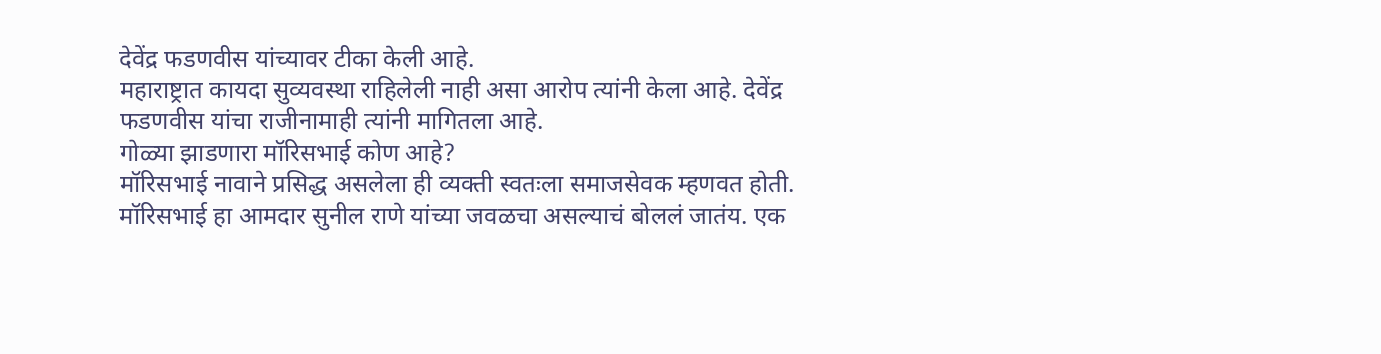देवेंद्र फडणवीस यांच्यावर टीका केली आहे.
महाराष्ट्रात कायदा सुव्यवस्था राहिलेली नाही असा आरोप त्यांनी केला आहे. देवेंद्र फडणवीस यांचा राजीनामाही त्यांनी मागितला आहे.
गोळ्या झाडणारा मॉरिसभाई कोण आहे?
मॉरिसभाई नावाने प्रसिद्ध असलेला ही व्यक्ती स्वतःला समाजसेवक म्हणवत होती.
मॉरिसभाई हा आमदार सुनील राणे यांच्या जवळचा असल्याचं बोललं जातंय. एक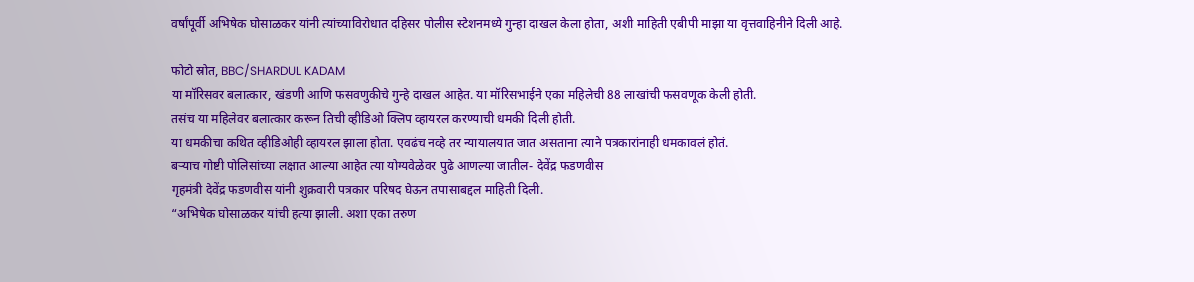वर्षांपूर्वी अभिषेक घोसाळकर यांनी त्यांच्याविरोधात दहिसर पोलीस स्टेशनमध्ये गुन्हा दाखल केला होता, अशी माहिती एबीपी माझा या वृत्तवाहिनीने दिली आहे.

फोटो स्रोत, BBC/SHARDUL KADAM
या मॉरिसवर बलात्कार, खंडणी आणि फसवणुकीचे गुन्हे दाखल आहेत. या मॉरिसभाईने एका महिलेची 88 लाखांची फसवणूक केली होती.
तसंच या महिलेवर बलात्कार करून तिची व्हीडिओ क्लिप व्हायरल करण्याची धमकी दिली होती.
या धमकीचा कथित व्हीडिओही व्हायरल झाला होता. एवढंच नव्हे तर न्यायालयात जात असताना त्याने पत्रकारांनाही धमकावलं होतं.
बऱ्याच गोष्टी पोलिसांच्या लक्षात आल्या आहेत त्या योग्यवेळेवर पुढे आणल्या जातील- देवेंद्र फडणवीस
गृहमंत्री देवेंद्र फडणवीस यांनी शुक्रवारी पत्रकार परिषद घेऊन तपासाबद्दल माहिती दिली.
“अभिषेक घोसाळकर यांची हत्या झाली. अशा एका तरुण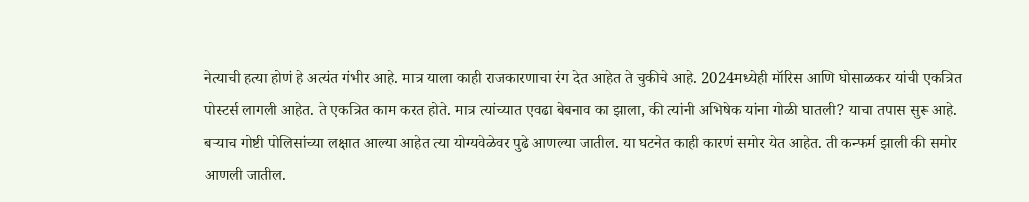नेत्याची हत्या होणं हे अत्यंत गंभीर आहे. मात्र याला काही राजकारणाचा रंग देत आहेत ते चुकीचे आहे. 2024मध्येही मॉरिस आणि घोसाळकर यांची एकत्रित पोस्टर्स लागली आहेत. ते एकत्रित काम करत होते. मात्र त्यांच्यात एवढा बेबनाव का झाला, की त्यांनी अभिषेक यांना गोळी घातली? याचा तपास सुरू आहे.
बऱ्याच गोष्टी पोलिसांच्या लक्षात आल्या आहेत त्या योग्यवेळेवर पुढे आणल्या जातील. या घटनेत काही कारणं समोर येत आहेत. ती कन्फर्म झाली की समोर आणली जातील.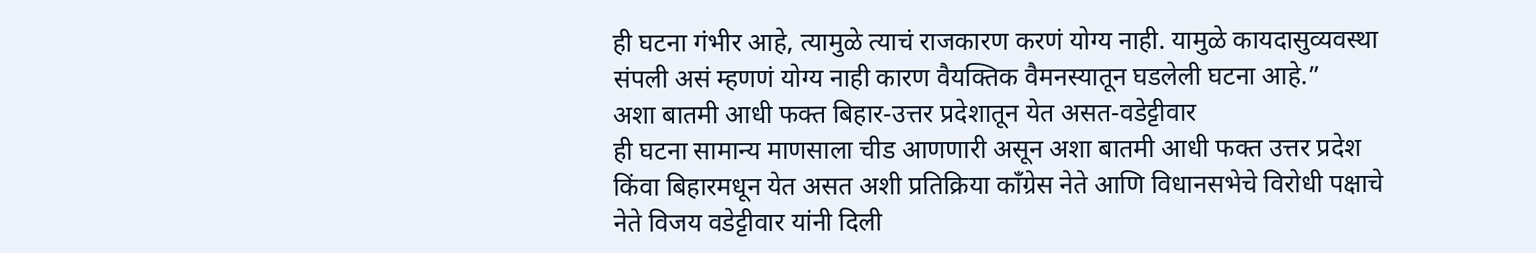ही घटना गंभीर आहे, त्यामुळे त्याचं राजकारण करणं योग्य नाही. यामुळे कायदासुव्यवस्था संपली असं म्हणणं योग्य नाही कारण वैयक्तिक वैमनस्यातून घडलेली घटना आहे.”
अशा बातमी आधी फक्त बिहार-उत्तर प्रदेशातून येत असत-वडेट्टीवार
ही घटना सामान्य माणसाला चीड आणणारी असून अशा बातमी आधी फक्त उत्तर प्रदेश किंवा बिहारमधून येत असत अशी प्रतिक्रिया काँग्रेस नेते आणि विधानसभेचे विरोधी पक्षाचे नेते विजय वडेट्टीवार यांनी दिली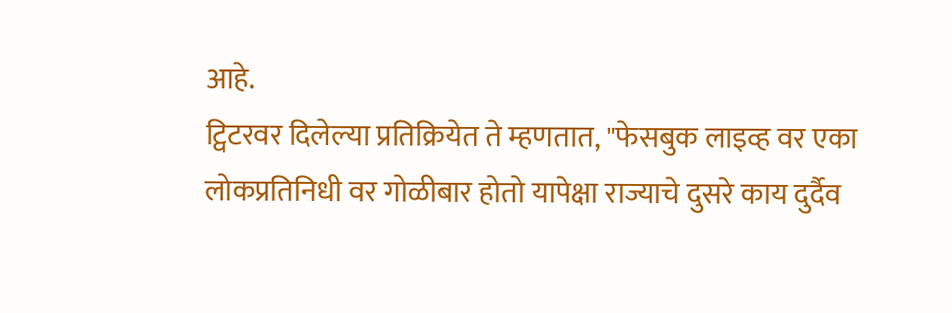आहे.
ट्विटरवर दिलेल्या प्रतिक्रियेत ते म्हणतात, "फेसबुक लाइव्ह वर एका लोकप्रतिनिधी वर गोळीबार होतो यापेक्षा राज्याचे दुसरे काय दुर्दैव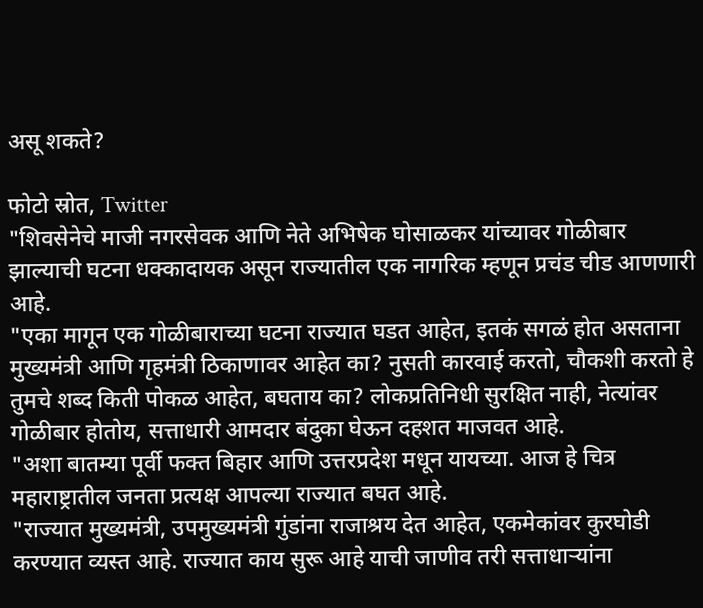असू शकते?

फोटो स्रोत, Twitter
"शिवसेनेचे माजी नगरसेवक आणि नेते अभिषेक घोसाळकर यांच्यावर गोळीबार झाल्याची घटना धक्कादायक असून राज्यातील एक नागरिक म्हणून प्रचंड चीड आणणारी आहे.
"एका मागून एक गोळीबाराच्या घटना राज्यात घडत आहेत, इतकं सगळं होत असताना मुख्यमंत्री आणि गृहमंत्री ठिकाणावर आहेत का? नुसती कारवाई करतो, चौकशी करतो हे तुमचे शब्द किती पोकळ आहेत, बघताय का? लोकप्रतिनिधी सुरक्षित नाही, नेत्यांवर गोळीबार होतोय, सत्ताधारी आमदार बंदुका घेऊन दहशत माजवत आहे.
"अशा बातम्या पूर्वी फक्त बिहार आणि उत्तरप्रदेश मधून यायच्या. आज हे चित्र महाराष्ट्रातील जनता प्रत्यक्ष आपल्या राज्यात बघत आहे.
"राज्यात मुख्यमंत्री, उपमुख्यमंत्री गुंडांना राजाश्रय देत आहेत, एकमेकांवर कुरघोडी करण्यात व्यस्त आहे. राज्यात काय सुरू आहे याची जाणीव तरी सत्ताधाऱ्यांना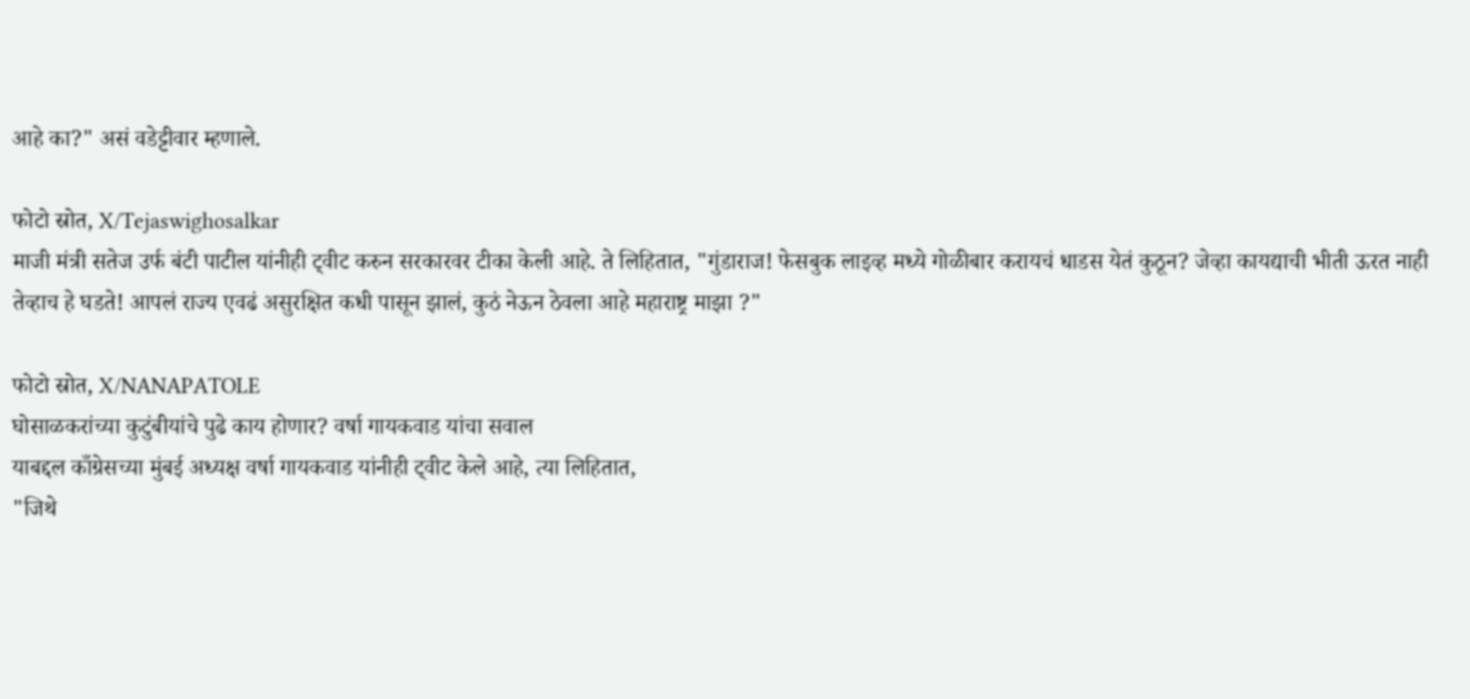आहे का?" असं वडेट्टीवार म्हणाले.

फोटो स्रोत, X/Tejaswighosalkar
माजी मंत्री सतेज उर्फ बंटी पाटील यांनीही ट्वीट करुन सरकारवर टीका केली आहे. ते लिहितात, "गुंडाराज! फेसबुक लाइव्ह मध्ये गोळीबार करायचं धाडस येतं कुठून? जेव्हा कायद्याची भीती ऊरत नाही तेव्हाच हे घडते! आपलं राज्य एवढं असुरक्षित कधी पासून झालं, कुठं नेऊन ठेवला आहे महाराष्ट्र माझा ?"

फोटो स्रोत, X/NANAPATOLE
घोसाळकरांच्या कुटुंबीयांचे पुढे काय होणार? वर्षा गायकवाड यांचा सवाल
याबद्दल काँग्रेसच्या मुंबई अध्यक्ष वर्षा गायकवाड यांनीही ट्वीट केले आहे, त्या लिहितात,
"जिथे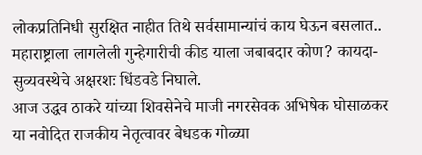लोकप्रतिनिधी सुरक्षित नाहीत तिथे सर्वसामान्यांचं काय घेऊन बसलात.. महाराष्ट्राला लागलेली गुन्हेगारीची कीड याला जबाबदार कोण? कायदा-सुव्यवस्थेचे अक्षरशः धिंडवडे निघाले.
आज उद्धव ठाकरे यांच्या शिवसेनेचे माजी नगरसेवक अभिषेक घोसाळकर या नवोदित राजकीय नेतृत्वावर बेधडक गोळ्या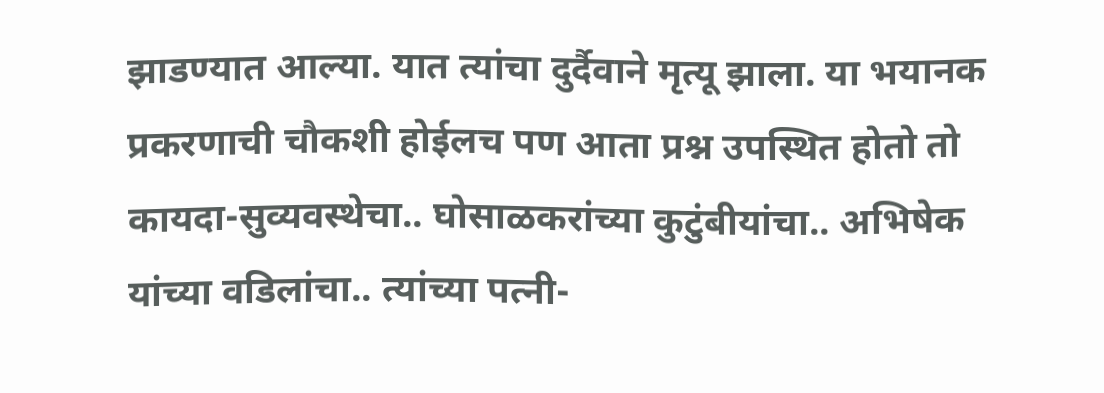झाडण्यात आल्या. यात त्यांचा दुर्दैवाने मृत्यू झाला. या भयानक प्रकरणाची चौकशी होईलच पण आता प्रश्न उपस्थित होतो तो कायदा-सुव्यवस्थेचा.. घोसाळकरांच्या कुटुंबीयांचा.. अभिषेक यांच्या वडिलांचा.. त्यांच्या पत्नी-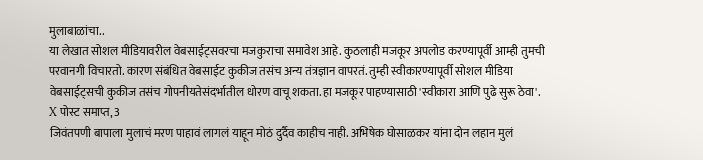मुलाबाळांचा..
या लेखात सोशल मीडियावरील वेबसाईट्सवरचा मजकुराचा समावेश आहे. कुठलाही मजकूर अपलोड करण्यापूर्वी आम्ही तुमची परवानगी विचारतो. कारण संबंधित वेबसाईट कुकीज तसंच अन्य तंत्रज्ञान वापरतं. तुम्ही स्वीकारण्यापूर्वी सोशल मीडिया वेबसाईट्सची कुकीज तसंच गोपनीयतेसंदर्भातील धोरण वाचू शकता. हा मजकूर पाहण्यासाठी 'स्वीकारा आणि पुढे सुरू ठेवा'.
X पोस्ट समाप्त, 3
जिवंतपणी बापाला मुलाचं मरण पाहावं लागलं याहून मोठं दुर्दैव काहीच नाही. अभिषेक घोसाळकर यांना दोन लहान मुलं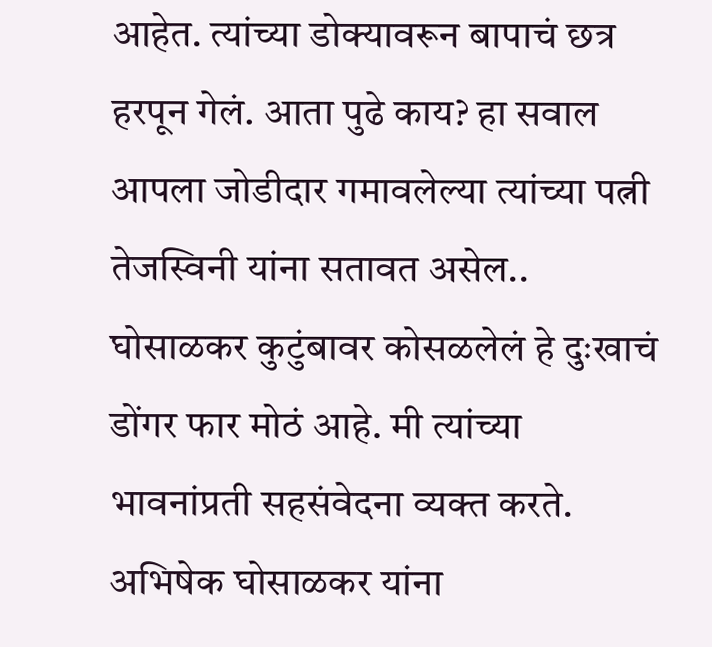आहेत. त्यांच्या डोक्यावरून बापाचं छत्र हरपून गेलं. आता पुढे काय? हा सवाल आपला जोडीदार गमावलेल्या त्यांच्या पत्नी तेजस्विनी यांना सतावत असेल..
घोसाळकर कुटुंबावर कोसळलेलं हे दुःखाचं डोंगर फार मोठं आहे. मी त्यांच्या भावनांप्रती सहसंवेदना व्यक्त करते. अभिषेक घोसाळकर यांना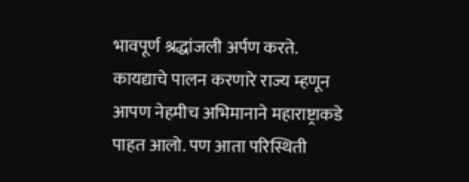भावपूर्ण श्रद्धांजली अर्पण करते.
कायद्याचे पालन करणारे राज्य म्हणून आपण नेहमीच अभिमानाने महाराष्ट्राकडे पाहत आलो. पण आता परिस्थिती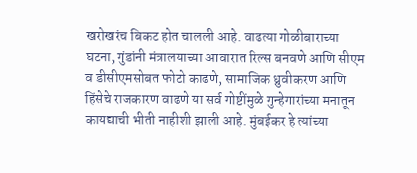खरोखरंच बिकट होत चालली आहे. वाढत्या गोळीबाराच्या घटना, गुंडांनी मंत्रालयाच्या आवारात रिल्स बनवणे आणि सीएम व डीसीएमसोबत फोटो काढणे, सामाजिक ध्रुवीकरण आणि हिंसेचे राजकारण वाढणे या सर्व गोष्टींमुळे गुन्हेगारांच्या मनातून कायद्याची भीती नाहीशी झाली आहे. मुंबईकर हे त्यांच्या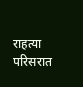राहत्या परिसरात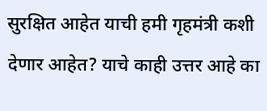सुरक्षित आहेत याची हमी गृहमंत्री कशी देणार आहेत? याचे काही उत्तर आहे का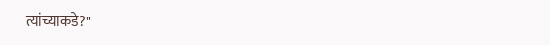त्यांच्याकडे?"